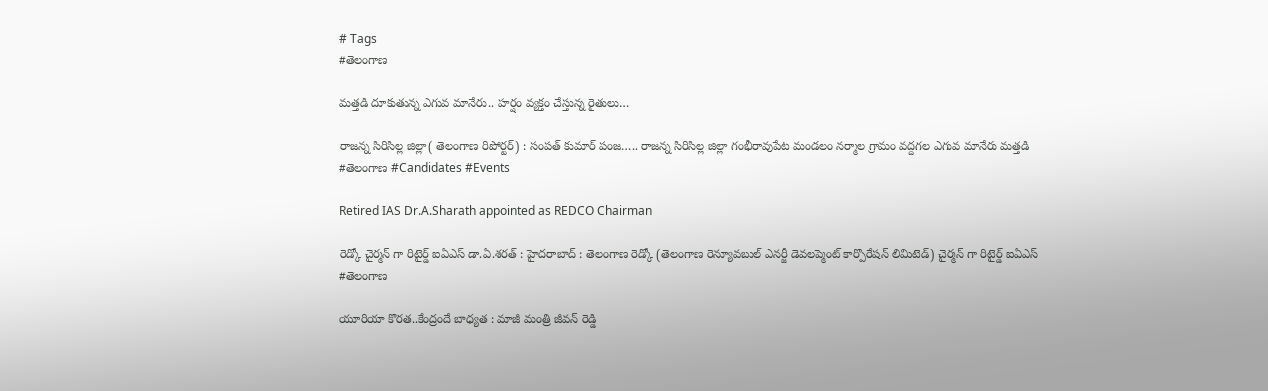# Tags
#తెలంగాణ

మత్తడి దూకుతున్న ఎగువ మానేరు.. హర్షం వ్యక్తం చేస్తున్న రైతులు…

రాజన్న సిరిసిల్ల జిల్లా( తెలంగాణ రిపోర్టర్) : సంపత్ కుమార్ పంజ….. రాజన్న సిరిసిల్ల జిల్లా గంభీరావుపేట మండలం నర్మాల గ్రామం వద్దగల ఎగువ మానేరు మత్తడి
#తెలంగాణ #Candidates #Events

Retired IAS Dr.A.Sharath appointed as REDCO Chairman

రెడ్కో చైర్మన్ గా రిటైర్డ్ ఐఏఎస్ డా.ఏ.శరత్ : హైదరాబాద్ : తెలంగాణ రెడ్కో (తెలంగాణ రెన్యూవబుల్ ఎనర్జీ డెవలప్మెంట్ కార్పొరేషన్ లిమిటెడ్) చైర్మన్ గా రిటైర్డ్ ఐఏఎస్
#తెలంగాణ

యూరియా కొరత..కేంద్రందే బాధ్యత : మాజీ మంత్రి జీవన్ రెడ్డి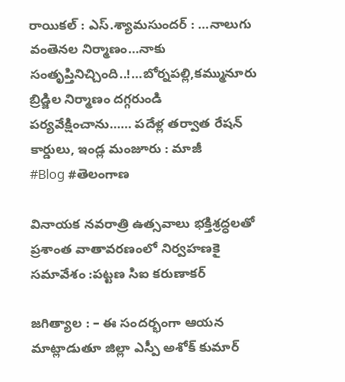రాయికల్ : ఎస్.శ్యామసుందర్ : …నాలుగు వంతెనల నిర్మాణం…నాకు సంతృప్తినిచ్చింది..!…బోర్నపల్లి,కమ్మునూరు బ్రిడ్జిల నిర్మాణం దగ్గరుండి పర్యవేక్షించాను…… పదేళ్ల తర్వాత రేషన్ కార్డులు, ఇండ్ల మంజూరు : మాజీ
#Blog #తెలంగాణ

వినాయక నవరాత్రి ఉత్సవాలు భక్తిశ్రద్ధలతో ప్రశాంత వాతావరణంలో నిర్వహణకై సమావేశం :పట్టణ సిఐ కరుణాకర్

జగిత్యాల : – ఈ సందర్భంగా ఆయన మాట్లాడుతూ జిల్లా ఎస్పీ అశోక్ కుమార్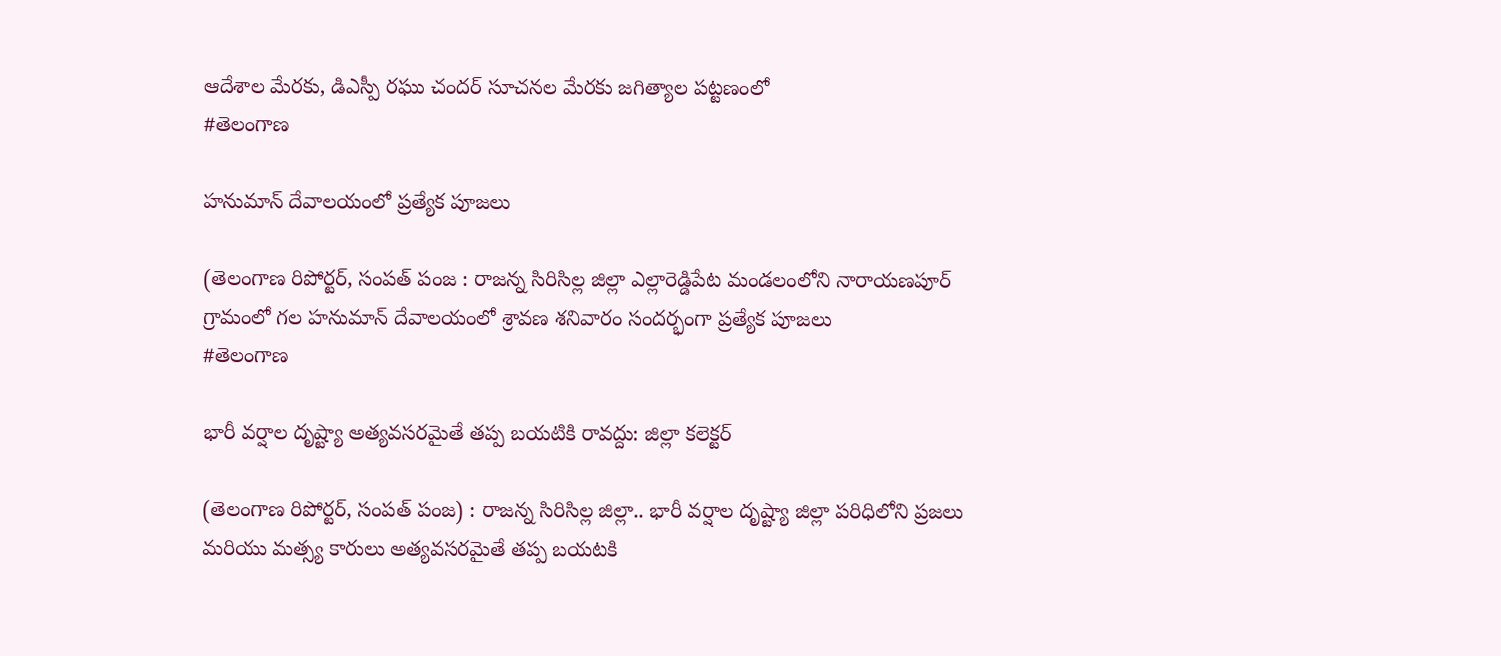ఆదేశాల మేరకు, డిఎస్పీ రఘు చందర్ సూచనల మేరకు జగిత్యాల పట్టణంలో
#తెలంగాణ

హనుమాన్ దేవాలయంలో ప్రత్యేక పూజలు

(తెలంగాణ రిపోర్టర్, సంపత్ పంజ : రాజన్న సిరిసిల్ల జిల్లా ఎల్లారెడ్డిపేట మండలంలోని నారాయణపూర్ గ్రామంలో గల హనుమాన్ దేవాలయంలో శ్రావణ శనివారం సందర్భంగా ప్రత్యేక పూజలు
#తెలంగాణ

భారీ వర్షాల దృష్ట్యా అత్యవసరమైతే తప్ప బయటికి రావద్దు: జిల్లా కలెక్టర్

(తెలంగాణ రిపోర్టర్, సంపత్ పంజ) : రాజన్న సిరిసిల్ల జిల్లా.. భారీ వర్షాల దృష్ట్యా జిల్లా పరిధిలోని ప్రజలు మరియు మత్స్య కారులు అత్యవసరమైతే తప్ప బయటకి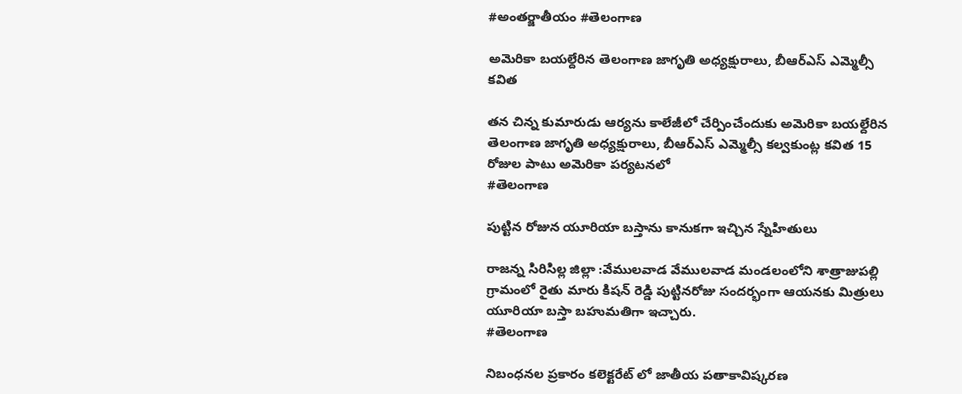#అంతర్జాతీయం #తెలంగాణ

అమెరికా బయల్దేరిన తెలంగాణ జాగృతి అధ్యక్షురాలు, బీఆర్ఎస్ ఎమ్మెల్సీ కవిత

తన చిన్న కుమారుడు ఆర్యను కాలేజీలో చేర్పించేందుకు అమెరికా బయల్దేరిన తెలంగాణ జాగృతి అధ్యక్షురాలు, బీఆర్ఎస్ ఎమ్మెల్సీ కల్వకుంట్ల కవిత 15 రోజుల పాటు అమెరికా పర్యటనలో
#తెలంగాణ

పుట్టిన రోజున యూరియా బస్తాను కానుకగా ఇచ్చిన స్నేహితులు

రాజన్న సిరిసిల్ల జిల్లా :వేములవాడ వేములవాడ మండలంలోని శాత్రాజుపల్లి గ్రామంలో రైతు మారు కిషన్ రెడ్డి పుట్టినరోజు సందర్భంగా ఆయనకు మిత్రులు యూరియా బస్తా బహుమతిగా ఇచ్చారు.
#తెలంగాణ

నిబంధనల ప్రకారం కలెక్టరేట్ లో జాతీయ పతాకావిష్కరణ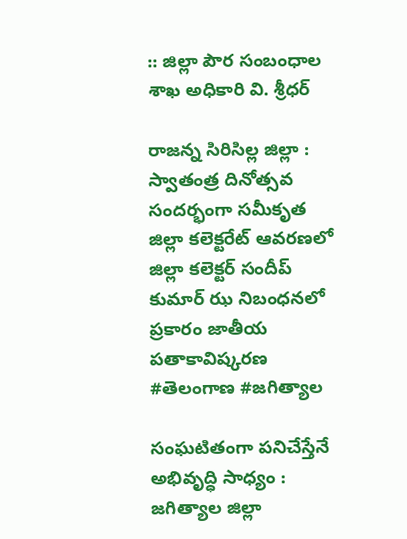:: జిల్లా పౌర సంబంధాల శాఖ అధికారి వి. శ్రీధర్

రాజన్న సిరిసిల్ల జిల్లా : స్వాతంత్ర దినోత్సవ సందర్భంగా సమీకృత జిల్లా కలెక్టరేట్ ఆవరణలో జిల్లా కలెక్టర్ సందీప్ కుమార్ ఝ నిబంధనలో ప్రకారం జాతీయ పతాకావిష్కరణ
#తెలంగాణ #జగిత్యాల

సంఘటితంగా పనిచేస్తేనే అభివృద్ధి సాధ్యం : జగిత్యాల జిల్లా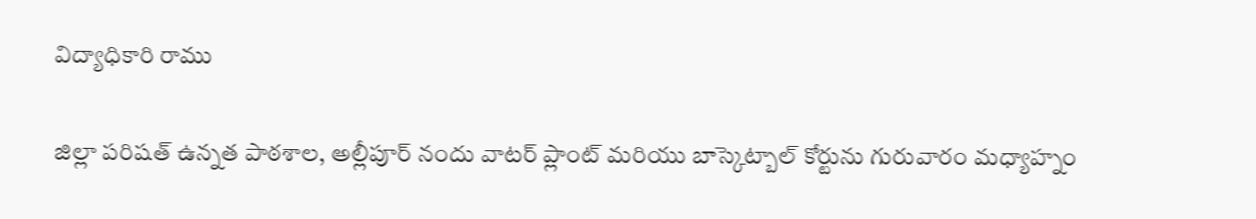విద్యాధికారి రాము

జిల్లా పరిషత్ ఉన్నత పాఠశాల, అల్లీపూర్ నందు వాటర్ ప్లాంట్ మరియు బాస్కెట్బాల్ కోర్టును గురువారం మధ్యాహ్నం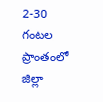2-30 గంటల ప్రాంతంలో జిల్లా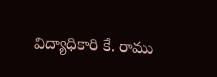విద్యాధికారి కే. రాము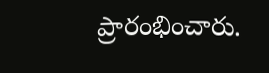ప్రారంభించారు.